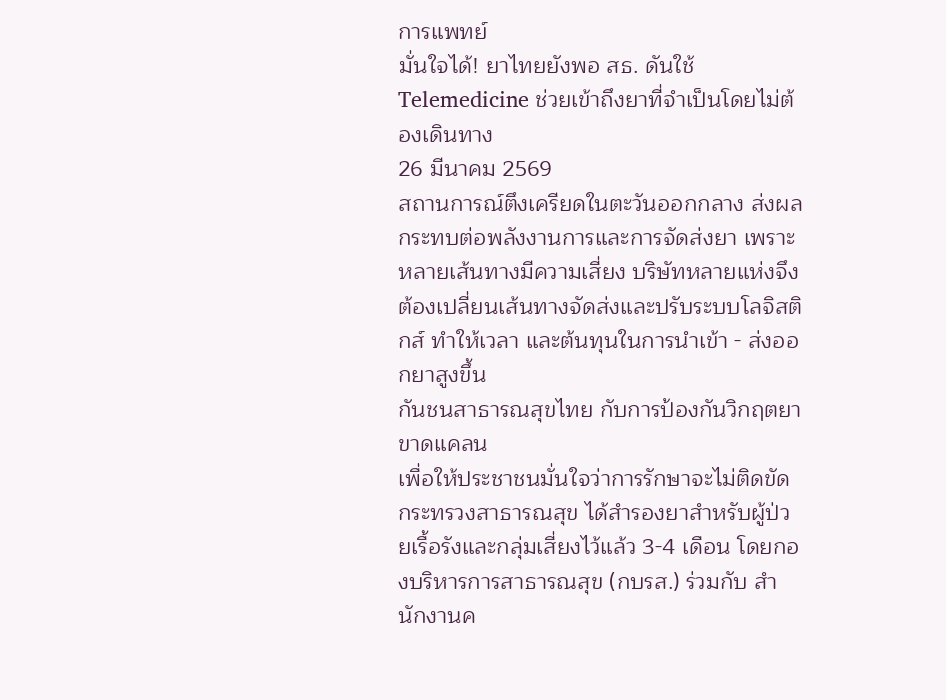การแพทย์
มั่นใจได้! ยาไทยยังพอ สธ. ดันใช้ Telemedicine ช่วยเข้าถึงยาที่จำเป็นโดยไม่ต้องเดินทาง
26 มีนาคม 2569
สถานการณ์ตึงเครียดในตะวันออกกลาง ส่งผลกระทบต่อพลังงานการและการจัดส่งยา เพราะหลายเส้นทางมีความเสี่ยง บริษัทหลายแห่งจึงต้องเปลี่ยนเส้นทางจัดส่งและปรับระบบโลจิสติกส์ ทำให้เวลา และต้นทุนในการนำเข้า - ส่งออกยาสูงขึ้น
กันชนสาธารณสุขไทย กับการป้องกันวิกฤตยาขาดแคลน
เพื่อให้ประชาชนมั่นใจว่าการรักษาจะไม่ติดขัด กระทรวงสาธารณสุข ได้สำรองยาสำหรับผู้ป่วยเรื้อรังและกลุ่มเสี่ยงไว้แล้ว 3-4 เดือน โดยกองบริหารการสาธารณสุข (กบรส.) ร่วมกับ สำนักงานค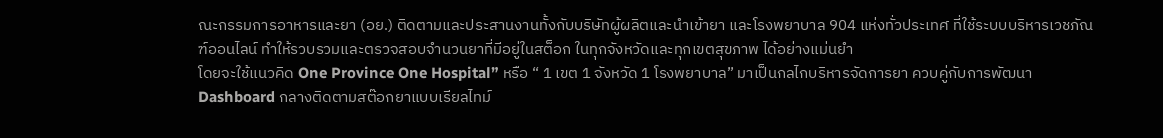ณะกรรมการอาหารและยา (อย.) ติดตามและประสานงานทั้งกับบริษัทผู้ผลิตและนำเข้ายา และโรงพยาบาล 904 แห่งทั่วประเทศ ที่ใช้ระบบบริหารเวชภัณฑ์ออนไลน์ ทำให้รวบรวมและตรวจสอบจำนวนยาที่มีอยู่ในสต็อก ในทุกจังหวัดและทุกเขตสุขภาพ ได้อย่างแม่นยำ
โดยจะใช้แนวคิด One Province One Hospital” หรือ “ 1 เขต 1 จังหวัด 1 โรงพยาบาล” มาเป็นกลไกบริหารจัดการยา ควบคู่กับการพัฒนา Dashboard กลางติดตามสต๊อกยาแบบเรียลไทม์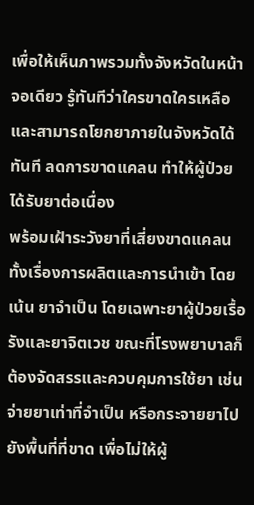เพื่อให้เห็นภาพรวมทั้งจังหวัดในหน้าจอเดียว รู้ทันทีว่าใครขาดใครเหลือ และสามารถโยกยาภายในจังหวัดได้ทันที ลดการขาดแคลน ทำให้ผู้ป่วยได้รับยาต่อเนื่อง
พร้อมเฝ้าระวังยาที่เสี่ยงขาดแคลน ทั้งเรื่องการผลิตและการนำเข้า โดยเน้น ยาจำเป็น โดยเฉพาะยาผู้ป่วยเรื้อรังและยาจิตเวช ขณะที่โรงพยาบาลก็ต้องจัดสรรและควบคุมการใช้ยา เช่น จ่ายยาเท่าที่จำเป็น หรือกระจายยาไปยังพื้นที่ที่ขาด เพื่อไม่ให้ผู้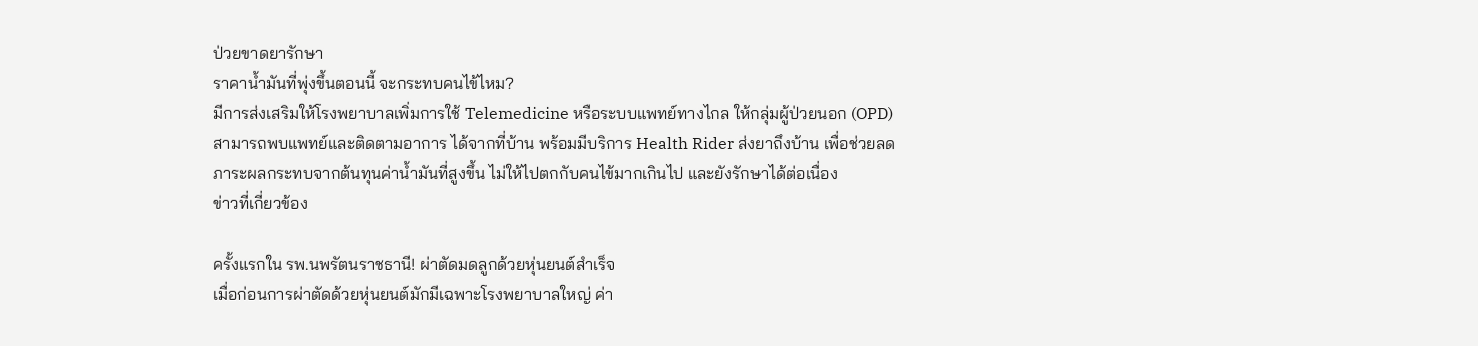ป่วยขาดยารักษา
ราคาน้ำมันที่พุ่งขึ้นตอนนี้ จะกระทบคนไข้ไหม?
มีการส่งเสริมให้โรงพยาบาลเพิ่มการใช้ Telemedicine หรือระบบแพทย์ทางไกล ให้กลุ่มผู้ป่วยนอก (OPD) สามารถพบแพทย์และติดตามอาการ ได้จากที่บ้าน พร้อมมีบริการ Health Rider ส่งยาถึงบ้าน เพื่อช่วยลดภาระผลกระทบจากต้นทุนค่าน้ำมันที่สูงขึ้น ไม่ให้ไปตกกับคนไข้มากเกินไป และยังรักษาได้ต่อเนื่อง
ข่าวที่เกี่ยวข้อง

ครั้งแรกใน รพ.นพรัตนราชธานี! ผ่าตัดมดลูกด้วยหุ่นยนต์สำเร็จ
เมื่อก่อนการผ่าตัดด้วยหุ่นยนต์มักมีเฉพาะโรงพยาบาลใหญ่ ค่า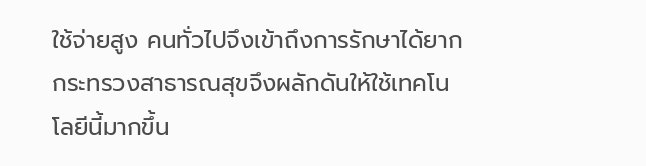ใช้จ่ายสูง คนทั่วไปจึงเข้าถึงการรักษาได้ยาก กระทรวงสาธารณสุขจึงผลักดันให้ใช้เทคโนโลยีนี้มากขึ้น